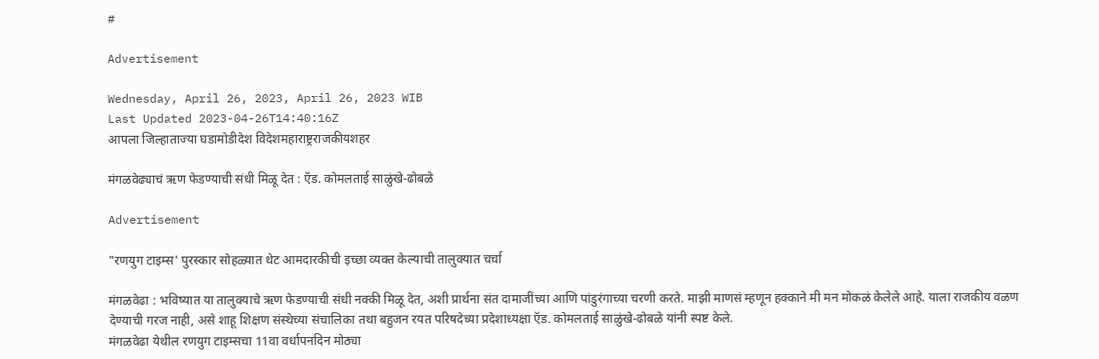#

Advertisement

Wednesday, April 26, 2023, April 26, 2023 WIB
Last Updated 2023-04-26T14:40:16Z
आपला जिल्हाताज्या घडामोडीदेश विदेशमहाराष्ट्रराजकीयशहर

मंगळवेढ्याचं ऋण फेडण्याची संधी मिळू देत : ऍड. कोमलताई साळुंखे-ढोबळे

Advertisement

"रणयुग टाइम्स' पुरस्कार सोहळ्यात थेट आमदारकीची इच्छा व्यक्‍त केल्याची तालुक्‍यात चर्चा

मंगळवेढा : भविष्यात या तालुक्‍याचे ऋण फेडण्याची संधी नक्की मिळू देत, अशी प्रार्थना संत दामाजींच्या आणि पांडुरंगाच्या चरणी करते. माझी माणसं म्हणून हक्काने मी मन मोकळं केलेले आहे. याला राजकीय वळण देण्याची गरज नाही, असे शाहू शिक्षण संस्थेच्या संचालिका तथा बहुजन रयत परिषदेच्या प्रदेशाध्यक्षा ऍड. कोमलताई साळुंखे-ढोबळे यांनी स्पष्ट केले.
मंगळवेढा येथील रणयुग टाइम्सचा 11वा वर्धापनदिन मोठ्या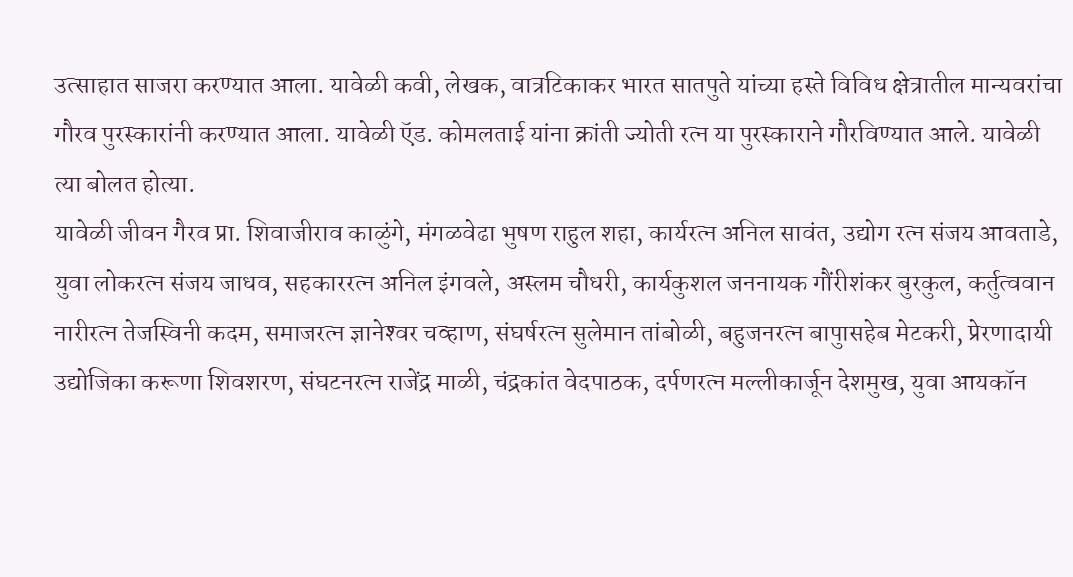उत्साहात साजरा करण्यात आला. यावेळी कवी, लेखक, वात्रटिकाकर भारत सातपुते यांच्या हस्ते विविध क्षेत्रातील मान्यवरांचा गौरव पुरस्कारांनी करण्यात आला. यावेळी ऍड. कोमलताई यांना क्रांती ज्योती रत्न या पुरस्काराने गौरविण्यात आले. यावेळी त्या बोलत होत्या.
यावेळी जीवन गैरव प्रा. शिवाजीराव काळुंगे, मंगळवेढा भुषण राहुल शहा, कार्यरत्न अनिल सावंत, उद्योग रत्न संजय आवताडे, युवा लोकरत्न संजय जाधव, सहकाररत्न अनिल इंगवले, अस्लम चौधरी, कार्यकुशल जननायक गौंरीशंकर बुरकुल, कर्तुत्ववान नारीरत्न तेजस्विनी कदम, समाजरत्न ज्ञानेश्‍वर चव्हाण, संघर्षरत्न सुलेमान तांबोळी, बहुजनरत्न बापुासहेब मेटकरी, प्रेरणादायी उद्योजिका करूणा शिवशरण, संघटनरत्न राजेंद्र माळी, चंद्रकांत वेदपाठक, दर्पणरत्न मल्लीकार्जून देशमुख, युवा आयकॉन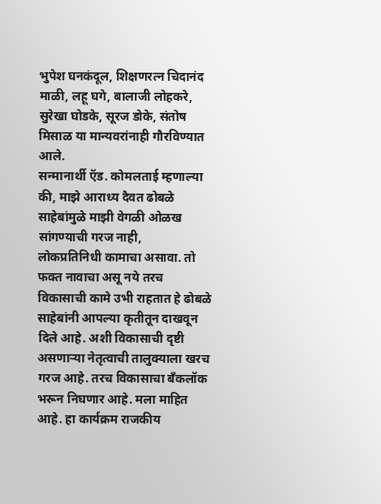भुपेश घनकंदूल, शिक्षणरत्न चिदानंद माळी, लहू घगे, बालाजी लोहकरे, सुरेखा घोडके, सूरज डोके, संतोष मिसाळ या मान्यवरांनाही गौरविण्यात आले.
सन्मानार्थी ऍड. कोमलताई म्हणाल्या की, माझे आराध्य दैवत ढोबळे साहेबांमुळे माझी वेगळी ओळख सांगण्याची गरज नाही,
लोकप्रतिनिधी कामाचा असावा. तो फक्‍त नावाचा असू नये तरच विकासाची कामे उभी राहतात हे ढोबळे साहेबांनी आपल्या कृतीतून दाखवून दिले आहे. अशी विकासाची दृष्टी असणाऱ्या नेतृत्वाची तालुक्‍याला खरच गरज आहे. तरच विकासाचा बॅंकलॉक भरून निघणार आहे. मला माहित आहे. हा कार्यक्रम राजकीय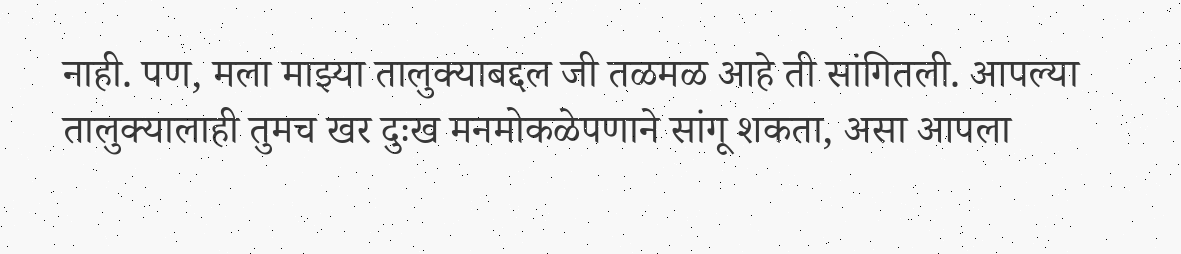नाही. पण, मला माझ्या तालुक्‍याबद्दल जी तळमळ आहे ती सांगितली. आपल्या तालुक्‍यालाही तुमच खर दुःख मनमोकळेपणाने सांगू शकता, असा आपला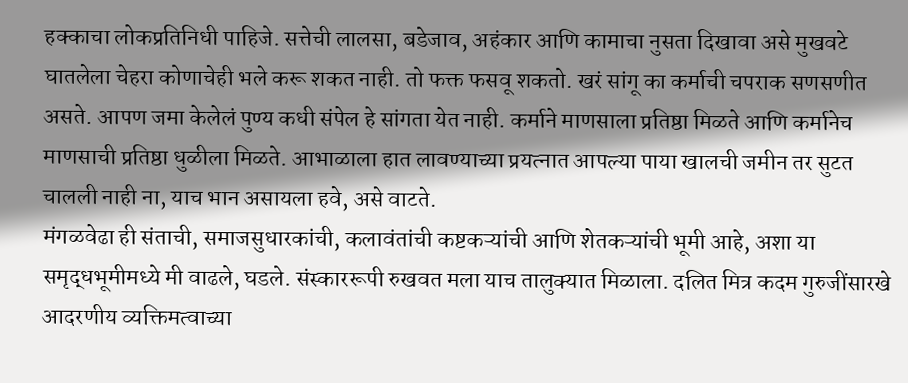हक्काचा लोकप्रतिनिधी पाहिजे. सत्तेची लालसा, बडेजाव, अहंकार आणि कामाचा नुसता दिखावा असे मुखवटे घातलेला चेहरा कोणाचेही भले करू शकत नाही. तो फक्त फसवू शकतो. खरं सांगू का कर्माची चपराक सणसणीत असते. आपण जमा केलेलं पुण्य कधी संपेल हे सांगता येत नाही. कर्माने माणसाला प्रतिष्ठा मिळते आणि कर्मानेच माणसाची प्रतिष्ठा धुळीला मिळते. आभाळाला हात लावण्याच्या प्रयत्नात आपल्या पाया खालची जमीन तर सुटत चालली नाही ना, याच भान असायला हवे, असे वाटते.
मंगळवेढा ही संताची, समाजसुधारकांची, कलावंतांची कष्टकऱ्यांची आणि शेतकऱ्यांची भूमी आहे, अशा या समृद्धभूमीमध्ये मी वाढले, घडले. संस्काररूपी रुखवत मला याच तालुक्‍यात मिळाला. दलित मित्र कदम गुरुजींसारखे आदरणीय व्यक्तिमत्वाच्या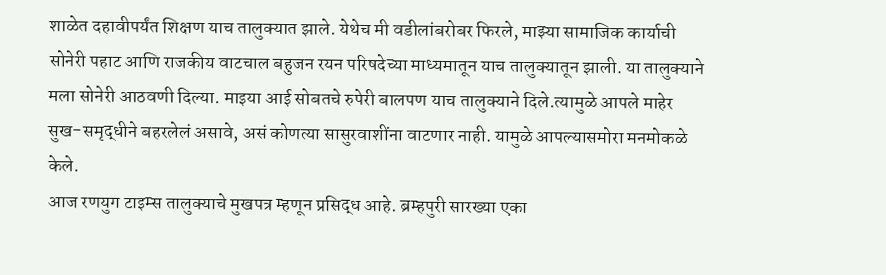शाळेत दहावीपर्यंत शिक्षण याच तालुक्‍यात झाले. येथेच मी वडीलांबरोबर फिरले, माझ्या सामाजिक कार्याची सोनेरी पहाट आणि राजकीय वाटचाल बहुजन रयन परिषदेच्या माध्यमातून याच तालुक्‍यातून झाली. या तालुक्‍याने मला सोनेरी आठवणी दिल्या. माइया आई सोबतचे रुपेरी बालपण याच तालुक्‍याने दिले.त्यामुळे आपले माहेर सुख-समृद्धीने बहरलेलं असावे, असं कोणत्या सासुरवाशींना वाटणार नाही. यामुळे आपल्यासमोरा मनमोकळे केले.
आज रणयुग टाइम्स तालुक्‍याचे मुखपत्र म्हणून प्रसिद्ध आहे. ब्रम्हपुरी सारख्या एका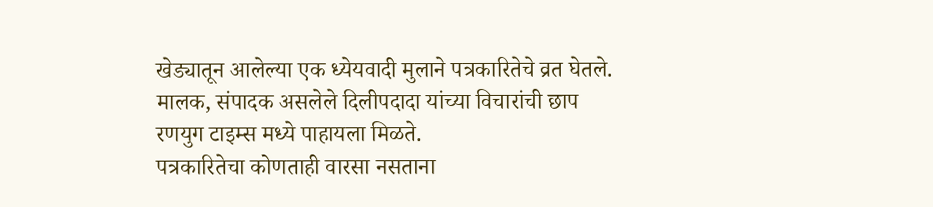खेड्यातून आलेल्या एक ध्येयवादी मुलाने पत्रकारितेचे व्रत घेतले. मालक, संपादक असलेले दिलीपदादा यांच्या विचारांची छाप रणयुग टाइम्स मध्ये पाहायला मिळते.
पत्रकारितेचा कोणताही वारसा नसताना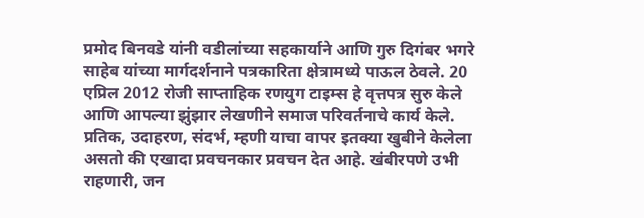प्रमोद बिनवडे यांनी वडीलांच्या सहकार्याने आणि गुरु दिगंबर भगरे साहेब यांच्या मार्गदर्शनाने पत्रकारिता क्षेत्रामध्ये पाऊल ठेवले. 20 एप्रिल 2012 रोजी साप्ताहिक रणयुग टाइम्स हे वृत्तपत्र सुरु केले आणि आपल्या झुंझार लेखणीने समाज परिवर्तनाचे कार्य केले. प्रतिक, उदाहरण, संदर्भ, म्हणी याचा वापर इतक्‍या खुबीने केलेला असतो की एखादा प्रवचनकार प्रवचन देत आहे. खंबीरपणे उभी राहणारी, जन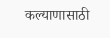कल्याणासाठी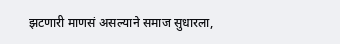झटणारी माणसं असल्याने समाज सुधारला,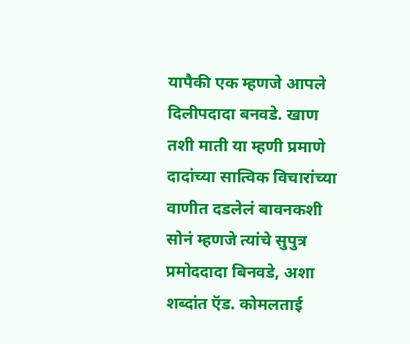यापैकी एक म्हणजे आपले दिलीपदादा बनवडे. खाण तशी माती या म्हणी प्रमाणे दादांच्या सात्विक विचारांच्या वाणीत दडलेलं बावनकशी सोनं म्हणजे त्यांचे सुपुत्र प्रमोददादा बिनवडे, अशा शब्दांत ऍड. कोमलताई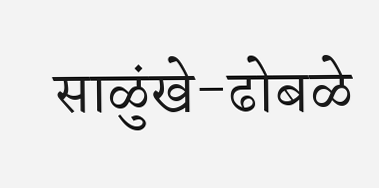साळुंखे-ढोबळे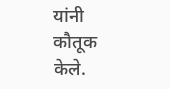यांनी कौतूक केले.